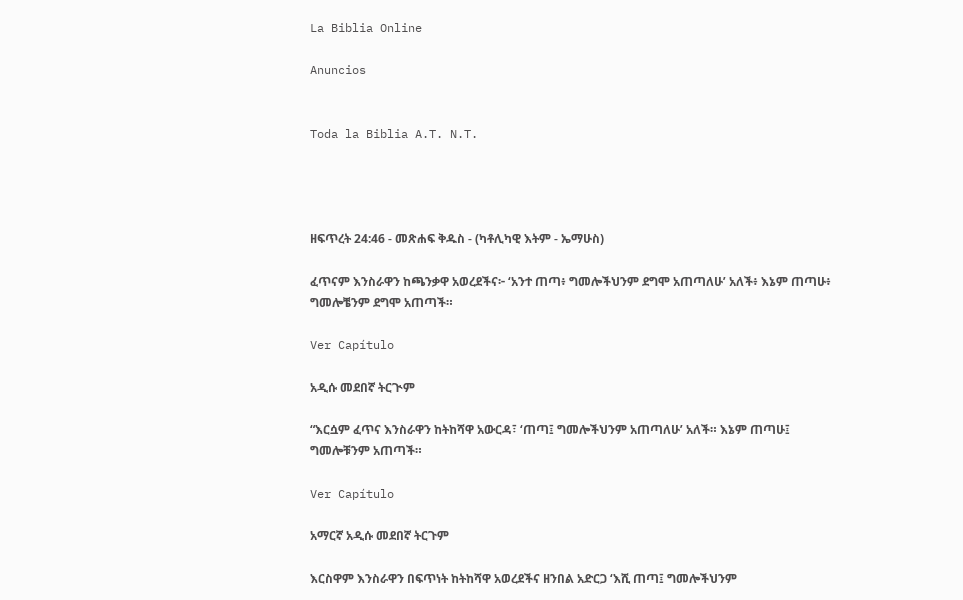La Biblia Online

Anuncios


Toda la Biblia A.T. N.T.




ዘፍጥረት 24:46 - መጽሐፍ ቅዱስ - (ካቶሊካዊ እትም - ኤማሁስ)

ፈጥናም እንስራዋን ከጫንቃዋ አወረደችና፦ ‘አንተ ጠጣ፥ ግመሎችህንም ደግሞ አጠጣለሁ’ አለች፥ እኔም ጠጣሁ፥ ግመሎቼንም ደግሞ አጠጣች።

Ver Capítulo

አዲሱ መደበኛ ትርጒም

“እርሷም ፈጥና እንስራዋን ከትከሻዋ አውርዳ፣ ‘ጠጣ፤ ግመሎችህንም አጠጣለሁ’ አለች። እኔም ጠጣሁ፤ ግመሎቹንም አጠጣች።

Ver Capítulo

አማርኛ አዲሱ መደበኛ ትርጉም

እርስዋም እንስራዋን በፍጥነት ከትከሻዋ አወረደችና ዘንበል አድርጋ ‘እሺ ጠጣ፤ ግመሎችህንም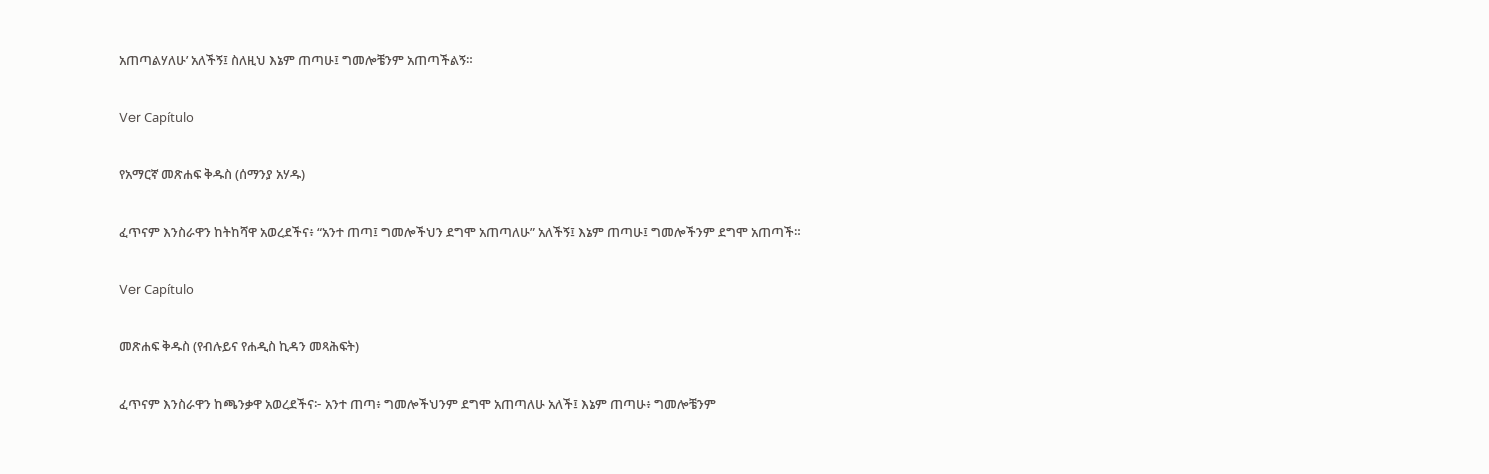አጠጣልሃለሁ’ አለችኝ፤ ስለዚህ እኔም ጠጣሁ፤ ግመሎቼንም አጠጣችልኝ።

Ver Capítulo

የአማርኛ መጽሐፍ ቅዱስ (ሰማንያ አሃዱ)

ፈጥናም እንስራዋን ከትከሻዋ አወረደችና፥ “አንተ ጠጣ፤ ግመሎችህን ደግሞ አጠጣለሁ” አለችኝ፤ እኔም ጠጣሁ፤ ግመሎችንም ደግሞ አጠጣች።

Ver Capítulo

መጽሐፍ ቅዱስ (የብሉይና የሐዲስ ኪዳን መጻሕፍት)

ፈጥናም እንስራዋን ከጫንቃዋ አወረደችና፦ አንተ ጠጣ፥ ግመሎችህንም ደግሞ አጠጣለሁ አለች፤ እኔም ጠጣሁ፥ ግመሎቼንም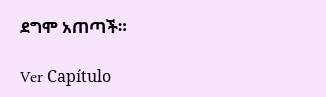ደግሞ አጠጣች።

Ver Capítulo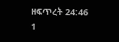ዘፍጥረት 24:46
1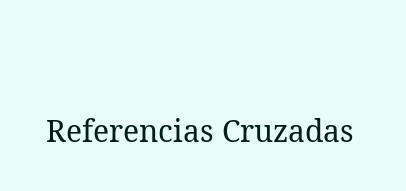Referencias Cruzadas